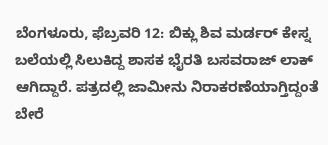ಬೆಂಗಳೂರು, ಫೆಬ್ರವರಿ 12: ಬಿಕ್ಲು ಶಿವ ಮರ್ಡರ್ ಕೇಸ್ನ ಬಲೆಯಲ್ಲಿ ಸಿಲುಕಿದ್ದ ಶಾಸಕ ಭೈರತಿ ಬಸವರಾಜ್ ಲಾಕ್ ಆಗಿದ್ದಾರೆ. ಪತ್ರದಲ್ಲಿ ಜಾಮೀನು ನಿರಾಕರಣೆಯಾಗ್ತಿದ್ದಂತೆ ಬೇರೆ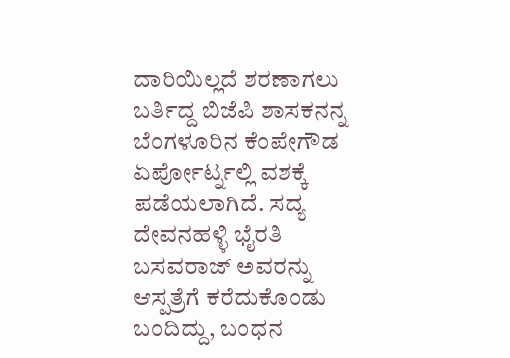ದಾರಿಯಿಲ್ಲದೆ ಶರಣಾಗಲು ಬರ್ತಿದ್ದ ಬಿಜೆಪಿ ಶಾಸಕನನ್ನ ಬೆಂಗಳೂರಿನ ಕೆಂಪೇಗೌಡ ಏರ್ಪೋರ್ಟ್ನಲ್ಲಿ ವಶಕ್ಕೆ ಪಡೆಯಲಾಗಿದೆ. ಸದ್ಯ ದೇವನಹಳ್ಳಿ ಭೈರತಿ ಬಸವರಾಜ್ ಅವರನ್ನು ಆಸ್ಪತ್ರೆಗೆ ಕರೆದುಕೊಂಡು ಬಂದಿದ್ದು, ಬಂಧನ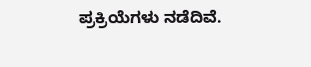ಪ್ರಕ್ರಿಯೆಗಳು ನಡೆದಿವೆ.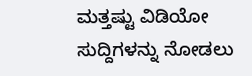ಮತ್ತಷ್ಟು ವಿಡಿಯೋ ಸುದ್ದಿಗಳನ್ನು ನೋಡಲು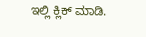ಇಲ್ಲಿ ಕ್ಲಿಕ್ ಮಾಡಿ.